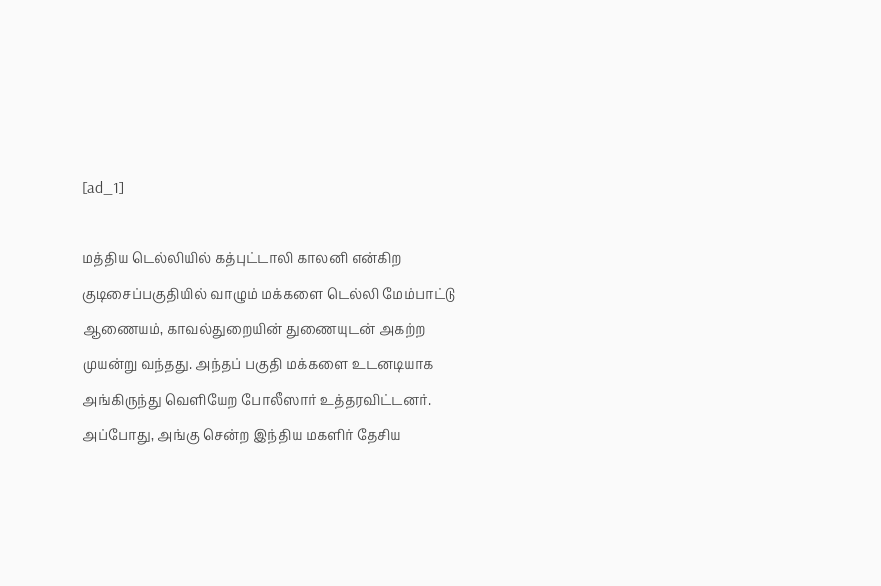[ad_1]

மத்திய டெல்லியில் கத்புட்டாலி காலனி என்கிற குடிசைப்பகுதியில் வாழும் மக்களை டெல்லி மேம்பாட்டு ஆணையம், காவல்துறையின் துணையுடன் அகற்ற முயன்று வந்தது. அந்தப் பகுதி மக்களை உடனடியாக அங்கிருந்து வெளியேற போலீஸார் உத்தரவிட்டனர். அப்போது, அங்கு சென்ற இந்திய மகளிர் தேசிய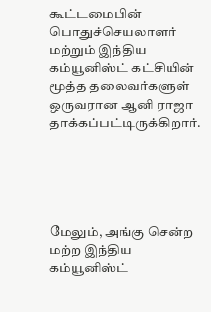கூட்டமைபின் பொதுச்செயலாளர் மற்றும் இந்திய கம்யூனிஸ்ட் கட்சியின் மூத்த தலைவர்களுள் ஒருவரான ஆனி ராஜா  தாக்கப்பட்டிருக்கிறார்.





மேலும், அங்கு சென்ற மற்ற இந்திய கம்யூனிஸ்ட்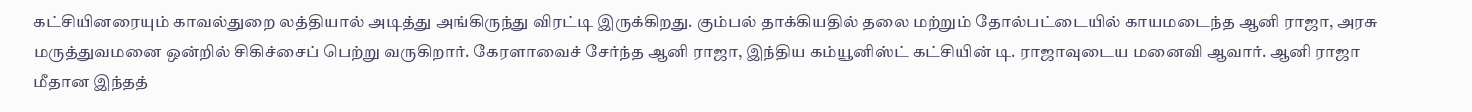கட்சியினரையும் காவல்துறை லத்தியால் அடித்து அங்கிருந்து விரட்டி இருக்கிறது. கும்பல் தாக்கியதில் தலை மற்றும் தோல்பட்டையில் காயமடைந்த ஆனி ராஜா, அரசு மருத்துவமனை ஒன்றில் சிகிச்சைப் பெற்று வருகிறார். கேரளாவைச் சேர்ந்த ஆனி ராஜா, இந்திய கம்யூனிஸ்ட் கட்சியின் டி. ராஜாவுடைய மனைவி ஆவார். ஆனி ராஜா மீதான இந்தத்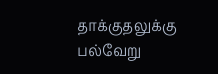தாக்குதலுக்கு பல்வேறு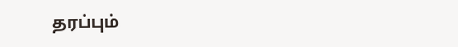தரப்பும்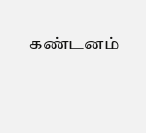கண்டனம்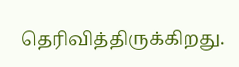தெரிவித்திருக்கிறது.